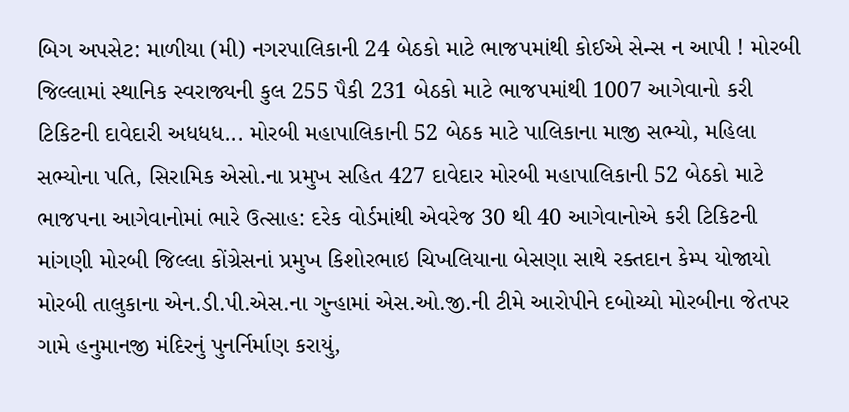બિગ અપસેટ: માળીયા (મી) નગરપાલિકાની 24 બેઠકો માટે ભાજપમાંથી કોઈએ સેન્સ ન આપી ! મોરબી જિલ્લામાં સ્થાનિક સ્વરાજ્યની કુલ 255 પૈકી 231 બેઠકો માટે ભાજપમાંથી 1007 આગેવાનો કરી ટિકિટની દાવેદારી અધધધ... મોરબી મહાપાલિકાની 52 બેઠક માટે પાલિકાના માજી સભ્યો, મહિલા સભ્યોના પતિ, સિરામિક એસો.ના પ્રમુખ સહિત 427 દાવેદાર મોરબી મહાપાલિકાની 52 બેઠકો માટે ભાજપના આગેવાનોમાં ભારે ઉત્સાહ: દરેક વોર્ડમાંથી એવરેજ 30 થી 40 આગેવાનોએ કરી ટિકિટની માંગણી મોરબી જિલ્લા કોંગ્રેસનાં પ્રમુખ કિશોરભાઇ ચિખલિયાના બેસણા સાથે રક્તદાન કેમ્પ યોજાયો મોરબી તાલુકાના એન.ડી.પી.એસ.ના ગુન્હામાં એસ.ઓ.જી.ની ટીમે આરોપીને દબોચ્યો મોરબીના જેતપર ગામે હનુમાનજી મંદિરનું પુનર્નિર્માણ કરાયું,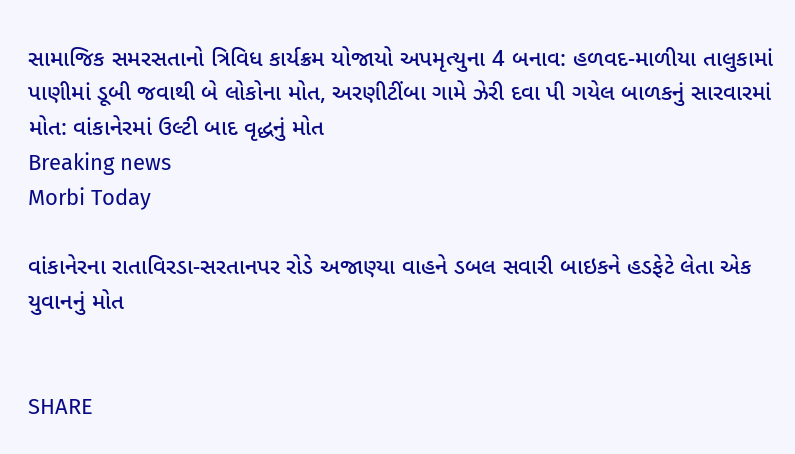સામાજિક સમરસતાનો ત્રિવિધ કાર્યક્રમ યોજાયો અપમૃત્યુના 4 બનાવ: હળવદ-માળીયા તાલુકામાં પાણીમાં ડૂબી જવાથી બે લોકોના મોત, અરણીટીંબા ગામે ઝેરી દવા પી ગયેલ બાળકનું સારવારમાં મોત: વાંકાનેરમાં ઉલ્ટી બાદ વૃદ્ધનું મોત
Breaking news
Morbi Today

વાંકાનેરના રાતાવિરડા-સરતાનપર રોડે અજાણ્યા વાહને ડબલ સવારી બાઇકને હડફેટે લેતા એક યુવાનનું મોત


SHARE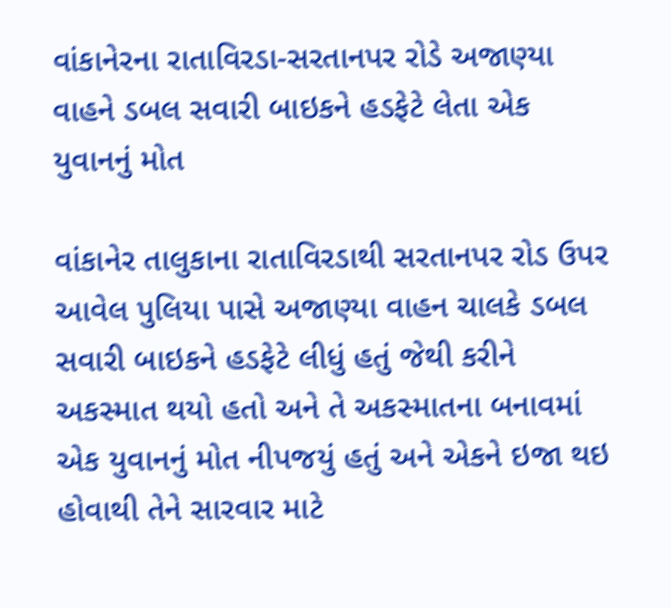વાંકાનેરના રાતાવિરડા-સરતાનપર રોડે અજાણ્યા વાહને ડબલ સવારી બાઇકને હડફેટે લેતા એક યુવાનનું મોત

વાંકાનેર તાલુકાના રાતાવિરડાથી સરતાનપર રોડ ઉપર આવેલ પુલિયા પાસે અજાણ્યા વાહન ચાલકે ડબલ સવારી બાઇકને હડફેટે લીધું હતું જેથી કરીને અકસ્માત થયો હતો અને તે અકસ્માતના બનાવમાં એક યુવાનનું મોત નીપજયું હતું અને એકને ઇજા થઇ હોવાથી તેને સારવાર માટે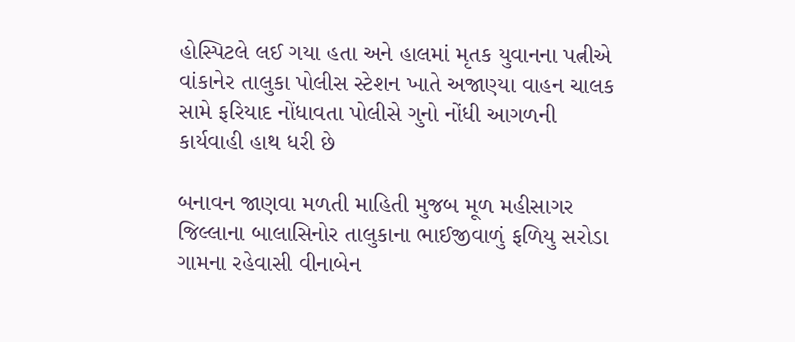હોસ્પિટલે લઈ ગયા હતા અને હાલમાં મૃતક યુવાનના પત્નીએ વાંકાનેર તાલુકા પોલીસ સ્ટેશન ખાતે અજાણ્યા વાહન ચાલક સામે ફરિયાદ નોંધાવતા પોલીસે ગુનો નોંધી આગળની કાર્યવાહી હાથ ધરી છે

બનાવન જાણવા મળતી માહિતી મુજબ મૂળ મહીસાગર જિલ્લાના બાલાસિનોર તાલુકાના ભાઈજીવાળું ફળિયુ સરોડા ગામના રહેવાસી વીનાબેન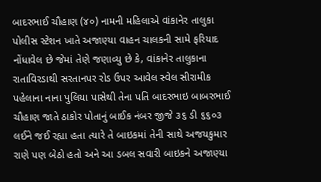બાદરભાઈ ચૌહાણ (૪૦) નામની મહિલાએ વાંકાનેર તાલુકા પોલીસ સ્ટેશન ખાતે અજાણ્યા વાહન ચાલકની સામે ફરિયાદ નોંધાવેલ છે જેમાં તેણે જણાવ્યુ છે કે, વાંકાનેર તાલુકાના રાતાવિરડાથી સરતાનપર રોડ ઉપર આવેલ સ્વેલ સીરામીક પહેલાના નાના પુલિયા પાસેથી તેના પતિ બાદરભાઇ બાબરભાઈ ચૌહાણ જાતે ઠાકોર પોતાનું બાઈક નંબર જીજે ૩૬ ડી ૬૬૦૩ લઈને જઈ રહ્યા હતા ત્યારે તે બાઇકમાં તેની સાથે અજયકુમાર રાણે પણ બેઠો હતો અને આ ડબલ સવારી બાઇકને અજાણ્યા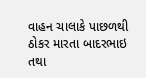વાહન ચાલાકે પાછળથી ઠોકર મારતા બાદરભાઇ તથા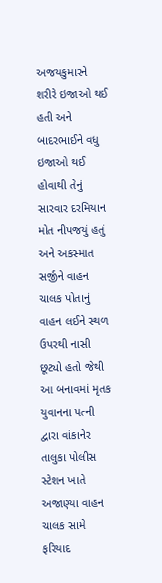અજયકુમારને શરીરે ઇજાઓ થઈ હતી અને બાદરભાઈને વધુ ઇજાઓ થઈ હોવાથી તેનું સારવાર દરમિયાન મોત નીપજયું હતું અને અકસ્માત સર્જીને વાહન ચાલક પોતાનું વાહન લઈને સ્થળ ઉપરથી નાસી છૂટ્યો હતો જેથી આ બનાવમાં મૃતક યુવાનના પત્ની દ્વારા વાંકાનેર તાલુકા પોલીસ સ્ટેશન ખાતે અજાણ્યા વાહન ચાલક સામે ફરિયાદ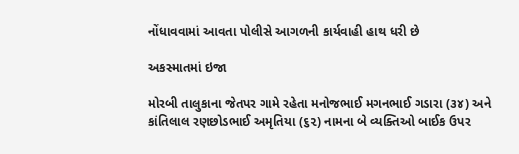નોંધાવવામાં આવતા પોલીસે આગળની કાર્યવાહી હાથ ધરી છે

અકસ્માતમાં ઇજા

મોરબી તાલુકાના જેતપર ગામે રહેતા મનોજભાઈ મગનભાઈ ગડારા (૩૪) અને કાંતિલાલ રણછોડભાઈ અમૃતિયા (૬૨) નામના બે વ્યક્તિઓ બાઈક ઉપર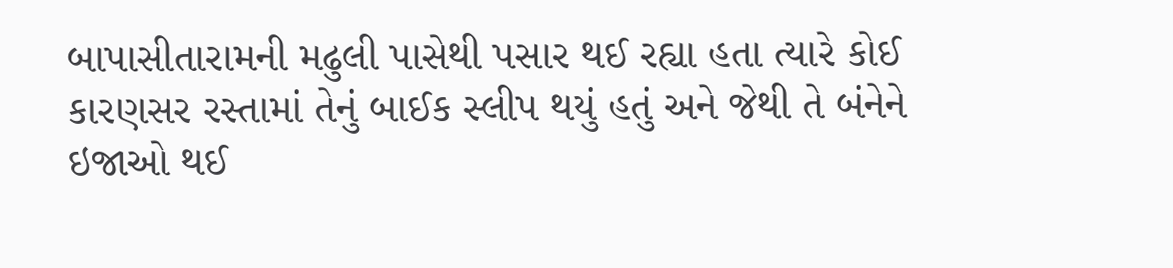બાપાસીતારામની મઢુલી પાસેથી પસાર થઈ રહ્યા હતા ત્યારે કોઈ કારણસર રસ્તામાં તેનું બાઈક સ્લીપ થયું હતું અને જેથી તે બંનેને ઇજાઓ થઈ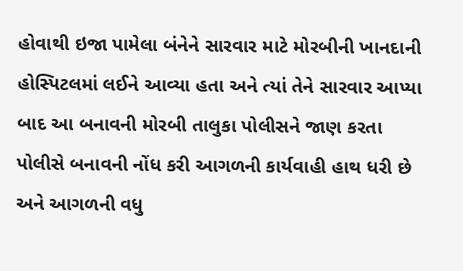હોવાથી ઇજા પામેલા બંનેને સારવાર માટે મોરબીની ખાનદાની હોસ્પિટલમાં લઈને આવ્યા હતા અને ત્યાં તેને સારવાર આપ્યા બાદ આ બનાવની મોરબી તાલુકા પોલીસને જાણ કરતા પોલીસે બનાવની નોંધ કરી આગળની કાર્યવાહી હાથ ધરી છે અને આગળની વધુ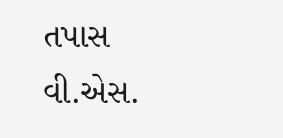તપાસ વી.એસ.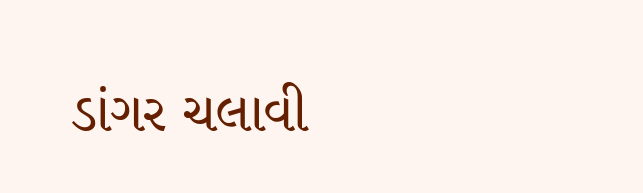ડાંગર ચલાવી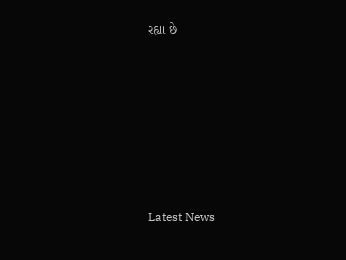રહ્યા છે






Latest News